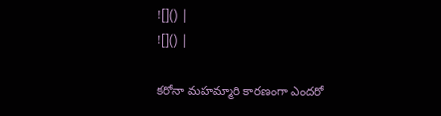![]() |
![]() |

కరోనా మహమ్మారి కారణంగా ఎందరో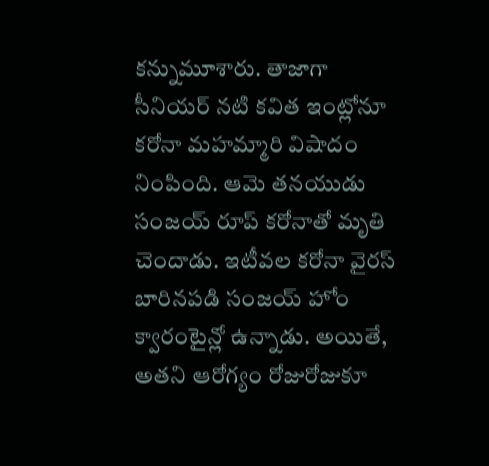కన్నుమూశారు. తాజాగా సీనియర్ నటి కవిత ఇంట్లోనూ కరోనా మహమ్మారి విషాదం నింపింది. ఆమె తనయుడు సంజయ్ రూప్ కరోనాతో మృతి చెందాడు. ఇటీవల కరోనా వైరస్ బారినపడి సంజయ్ హోం క్వారంటైన్లో ఉన్నాడు. అయితే, అతని ఆరోగ్యం రోజురోజుకూ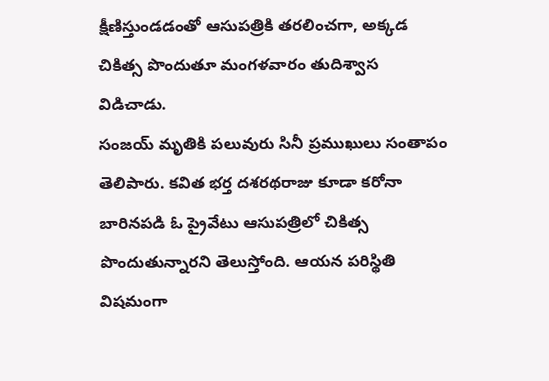క్షీణిస్తుండడంతో ఆసుపత్రికి తరలించగా, అక్కడ చికిత్స పొందుతూ మంగళవారం తుదిశ్వాస విడిచాడు.
సంజయ్ మృతికి పలువురు సినీ ప్రముఖులు సంతాపం తెలిపారు. కవిత భర్త దశరథరాజు కూడా కరోనా బారినపడి ఓ ప్రైవేటు ఆసుపత్రిలో చికిత్స పొందుతున్నారని తెలుస్తోంది. ఆయన పరిస్థితి విషమంగా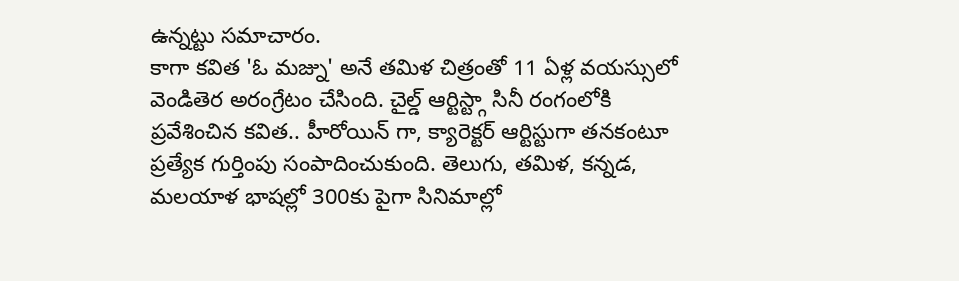ఉన్నట్టు సమాచారం.
కాగా కవిత 'ఓ మజ్ను' అనే తమిళ చిత్రంతో 11 ఏళ్ల వయస్సులో వెండితెర అరంగ్రేటం చేసింది. చైల్డ్ ఆర్టిస్ట్గా సినీ రంగంలోకి ప్రవేశించిన కవిత.. హీరోయిన్ గా, క్యారెక్టర్ ఆర్టిస్టుగా తనకంటూ ప్రత్యేక గుర్తింపు సంపాదించుకుంది. తెలుగు, తమిళ, కన్నడ, మలయాళ భాషల్లో 300కు పైగా సినిమాల్లో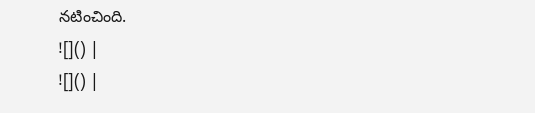నటించింది.
![]() |
![]() |